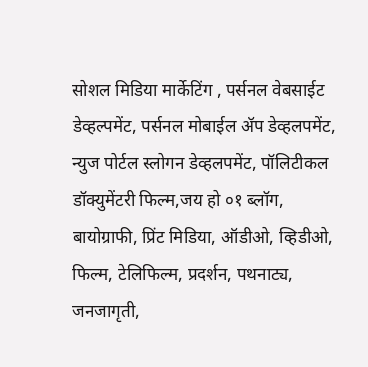सोशल मिडिया मार्केटिंग , पर्सनल वेबसाईट डेव्हल्पमेंट, पर्सनल मोबाईल ॲप डेव्हलपमेंट, न्युज पोर्टल स्लोगन डेव्हलपमेंट, पॉलिटीकल डॉक्युमेंटरी फिल्म,जय हो ०१ ब्लॉग, बायोग्राफी, प्रिंट मिडिया, ऑडीओ, व्हिडीओ, फिल्म, टेलिफिल्म, प्रदर्शन, पथनाट्य, जनजागृती,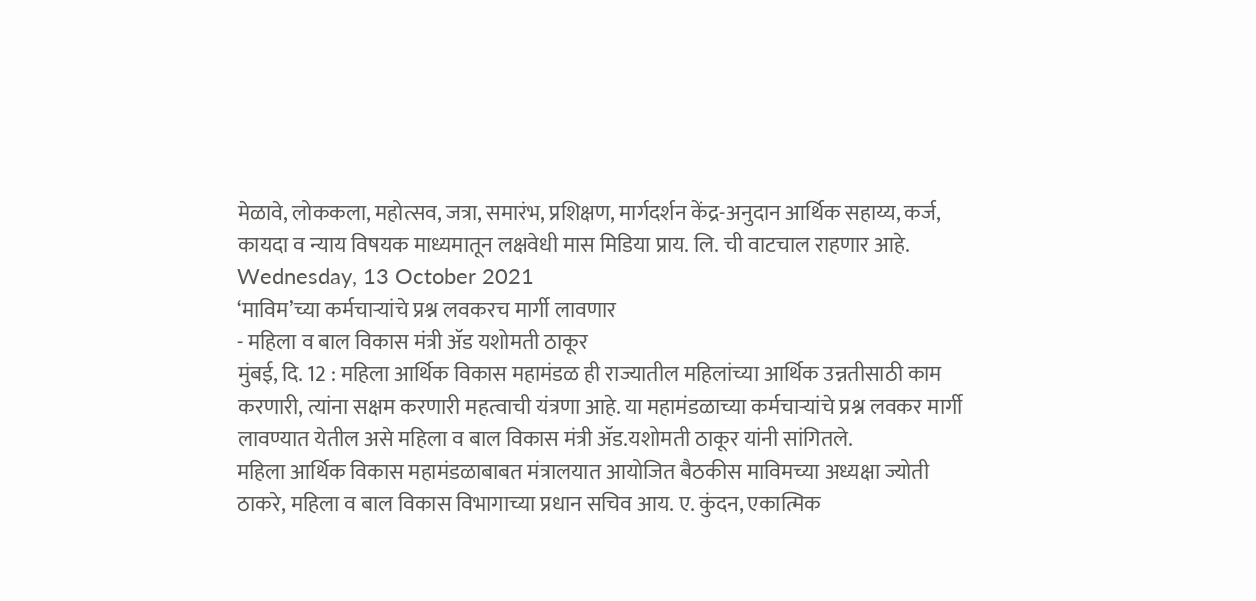मेळावे, लोककला, महोत्सव, जत्रा, समारंभ, प्रशिक्षण, मार्गदर्शन केंद्र-अनुदान आर्थिक सहाय्य, कर्ज, कायदा व न्याय विषयक माध्यमातून लक्षवेधी मास मिडिया प्राय. लि. ची वाटचाल राहणार आहे.
Wednesday, 13 October 2021
‘माविम’च्या कर्मचाऱ्यांचे प्रश्न लवकरच मार्गी लावणार
- महिला व बाल विकास मंत्री ॲड यशोमती ठाकूर
मुंबई, दि. 12 : महिला आर्थिक विकास महामंडळ ही राज्यातील महिलांच्या आर्थिक उन्नतीसाठी काम करणारी, त्यांना सक्षम करणारी महत्वाची यंत्रणा आहे. या महामंडळाच्या कर्मचाऱ्यांचे प्रश्न लवकर मार्गी लावण्यात येतील असे महिला व बाल विकास मंत्री ॲड.यशोमती ठाकूर यांनी सांगितले.
महिला आर्थिक विकास महामंडळाबाबत मंत्रालयात आयोजित बैठकीस माविमच्या अध्यक्षा ज्योती ठाकरे, महिला व बाल विकास विभागाच्या प्रधान सचिव आय. ए. कुंदन, एकात्मिक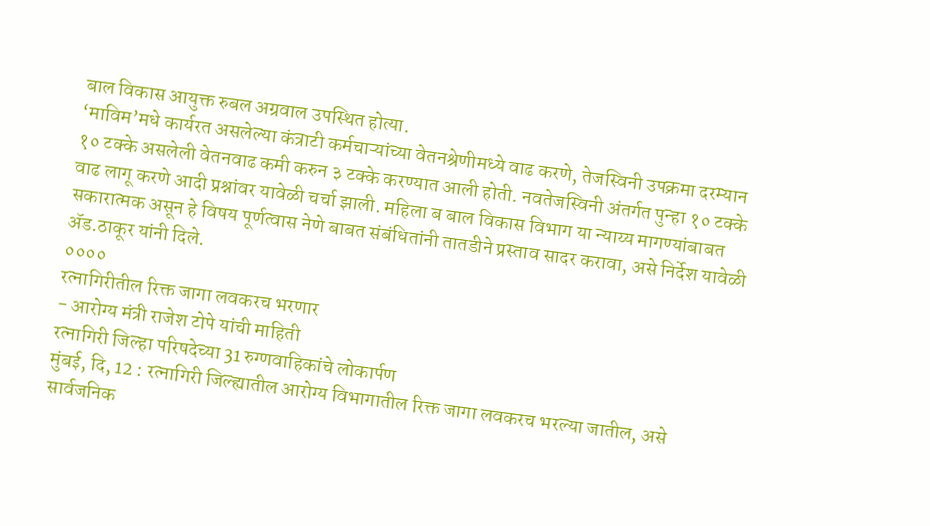बाल विकास आयुक्त रुबल अग्रवाल उपस्थित होत्या.
‘माविम’मधे कार्यरत असलेल्या कंत्राटी कर्मचाऱ्यांच्या वेतनश्रेणीमध्ये वाढ करणे, तेजस्विनी उपक्रमा दरम्यान १० टक्के असलेली वेतनवाढ कमी करुन ३ टक्के करण्यात आली होती. नवतेजस्विनी अंतर्गत पुन्हा १० टक्के वाढ लागू करणे आदी प्रश्नांवर यावेळी चर्चा झाली. महिला ब बाल विकास विभाग या न्याय्य मागण्यांबाबत सकारात्मक असून हे विषय पूर्णत्वास नेणे बाबत संबंधितांनी तातडीने प्रस्ताव सादर करावा, असे निर्देश यावेळी ॲड.ठाकूर यांनी दिले.
००००
रत्नागिरीतील रिक्त जागा लवकरच भरणार
- आरोग्य मंत्री राजेश टोपे यांची माहिती
रत्नागिरी जिल्हा परिषदेच्या 31 रुग्णवाहिकांचे लोकार्पण
मुंबई, दि, 12 : रत्नागिरी जिल्ह्यातील आरोग्य विभागातील रिक्त जागा लवकरच भरल्या जातील, असे सार्वजनिक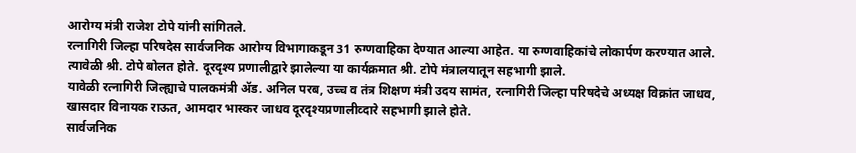आरोग्य मंत्री राजेश टोपे यांनी सांगितले.
रत्नागिरी जिल्हा परिषदेस सार्वजनिक आरोग्य विभागाकडून 31 रुग्णवाहिका देण्यात आल्या आहेत. या रुग्णवाहिकांचे लोकार्पण करण्यात आले. त्यावेळी श्री. टोपे बोलत होते. दूरदृश्य प्रणालीद्वारे झालेल्या या कार्यक्रमात श्री. टोपे मंत्रालयातून सहभागी झाले.
यावेळी रत्नागिरी जिल्ह्याचे पालकमंत्री ॲड. अनिल परब, उच्च व तंत्र शिक्षण मंत्री उदय सामंत, रत्नागिरी जिल्हा परिषदेचे अध्यक्ष विक्रांत जाधव, खासदार विनायक राऊत, आमदार भास्कर जाधव दूरदृश्यप्रणालीव्दारे सहभागी झाले होते.
सार्वजनिक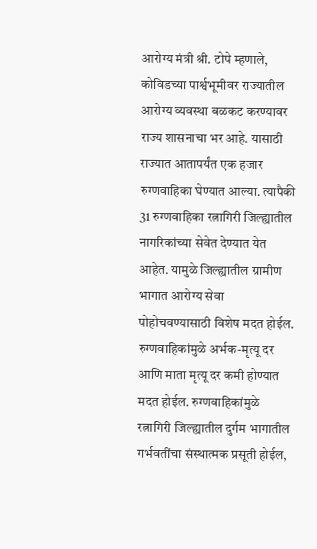आरोग्य मंत्री श्री. टोपे म्हणाले, कोविडच्या पार्श्वभूमीवर राज्यातील आरोग्य व्यवस्था बळकट करण्यावर राज्य शासनाचा भर आहे. यासाठी राज्यात आतापर्यंत एक हजार रुग्णवाहिका घेण्यात आल्या. त्यापैकी 31 रुग्णवाहिका रत्नागिरी जिल्ह्यातील नागरिकांच्या सेवेत देण्यात येत आहेत. यामुळे जिल्ह्यातील ग्रामीण भागात आरोग्य सेवा पोहोचवण्यासाठी विशेष मदत होईल.
रुग्णवाहिकांमुळे अर्भक-मृत्यू दर आणि माता मृत्यू दर कमी होण्यात मदत होईल. रुग्णवाहिकांमुळे रत्नागिरी जिल्ह्यातील दुर्गम भागातील गर्भवतींचा संस्थात्मक प्रसूती होईल,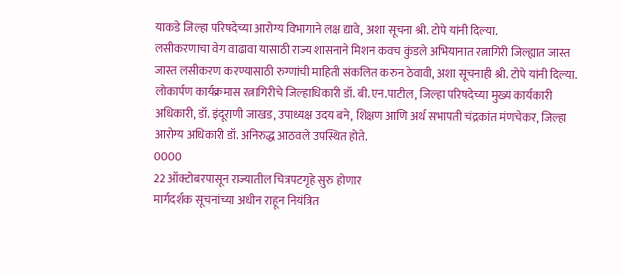याकडे जिल्हा परिषदेच्या आरोग्य विभागाने लक्ष द्यावे, अशा सूचना श्री. टोपे यांनी दिल्या.
लसीकरणाचा वेग वाढावा यासाठी राज्य शासनाने मिशन कवच कुंडले अभियानात रत्नागिरी जिल्ह्यात जास्त जास्त लसीकरण करण्यासाठी रुग्णांची माहिती संकलित करुन ठेवावी, अशा सूचनाही श्री. टोपे यांनी दिल्या.
लोकार्पण कार्यक्रमास रत्नागिरीचे जिल्हाधिकारी डॉ. बी.एन.पाटील, जिल्हा परिषदेच्या मुख्य कार्यकारी अधिकारी, डॉ. इंदूराणी जाखड, उपाध्यक्ष उदय बने, शिक्षण आणि अर्थ सभापती चंद्रकांत मंणचेकर, जिल्हा आरोग्य अधिकारी डॉ. अनिरुद्ध आठवले उपस्थित होते.
0000
22 ऑक्टोबरपासून राज्यातील चित्रपटगृहे सुरु होणार
मार्गदर्शक सूचनांच्या अधीन राहून नियंत्रित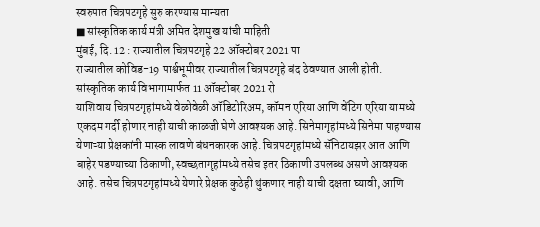स्वरुपात चित्रपटगृहे सुरु करण्यास मान्यता
■ सांस्कृतिक कार्य मंत्री अमित देशमुख यांची माहिती
मुंबई, दि. 12 : राज्यातील चित्रपटगृहे 22 ऑक्टोबर 2021 पा
राज्यातील कोविड-19 पार्श्वभूमीवर राज्यातील चित्रपटगृहे बंद ठेवण्यात आली होती. सांस्कृतिक कार्य विभागामार्फत 11 ऑक्टोबर 2021 रो
याशिवाय चित्रपटगृहांमध्ये वेळोवेळी ऑडिटोरिअम, कॉमन एरिया आणि वेंटिग एरिया यामध्ये एकदम गर्दी होणार नाही याची काळजी घेणे आवश्यक आहे. सिनेमागृहांमध्ये सिनेमा पाहण्यास येणाऱ्या प्रेक्षकांनी मास्क लावणे बंधनकारक आहे. चित्रपटगृहांमध्ये सॅनिटायझर आत आणि बाहेर पडण्याच्या ठिकाणी, स्वच्छतागृहांमध्ये तसेच इतर ठिकाणी उपलब्ध असणे आवश्यक आहे. तसेच चित्रपटगृहांमध्ये येणारे प्रेक्षक कुठेही थुंकणार नाही याची दक्षता घ्यावी, आणि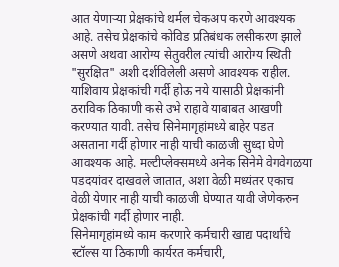आत येणाऱ्या प्रेक्षकांचे थर्मल चेकअप करणे आवश्यक आहे. तसेच प्रेक्षकांचे कोविड प्रतिबंधक लसीकरण झाले असणे अथवा आरोग्य सेतुवरील त्यांची आरोग्य स्थिती "सुरक्षित" अशी दर्शविलेली असणे आवश्यक राहील. याशिवाय प्रेक्षकांची गर्दी होऊ नये यासाठी प्रेक्षकांनी ठराविक ठिकाणी कसे उभे राहावे याबाबत आखणी करण्यात यावी. तसेच सिनेमागृहांमध्ये बाहेर पडत असताना गर्दी होणार नाही याची काळजी सुध्दा घेणे आवश्यक आहे. मल्टीप्लेक्समध्ये अनेक सिनेमे वेगवेगळया पडदयांवर दाखवले जातात, अशा वेळी मध्यंतर एकाच वेळी येणार नाही याची काळजी घेण्यात यावी जेणेकरुन प्रेक्षकांची गर्दी होणार नाही.
सिनेमागृहांमध्ये काम करणारे कर्मचारी खाद्य पदार्थांचे स्टॉल्स या ठिकाणी कार्यरत कर्मचारी,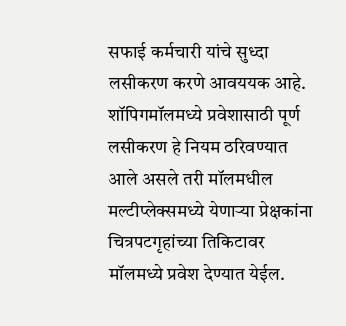सफाई कर्मचारी यांचे सुध्दा लसीकरण करणे आवययक आहे. शॉपिगमॉलमध्ये प्रवेशासाठी पूर्ण लसीकरण हे नियम ठरिवण्यात आले असले तरी मॉलमधील मल्टीप्लेक्समध्ये येणाऱ्या प्रेक्षकांना चित्रपटगृहांच्या तिकिटावर मॉलमध्ये प्रवेश देण्यात येईल.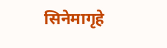सिनेमागृहे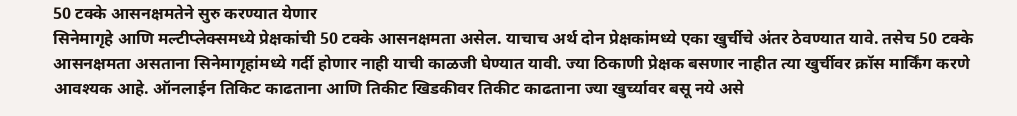50 टक्के आसनक्षमतेने सुरु करण्यात येणार
सिनेमागृहे आणि मल्टीप्लेक्समध्ये प्रेक्षकांची 50 टक्के आसनक्षमता असेल. याचाच अर्थ दोन प्रेक्षकांमध्ये एका खुर्चीचे अंतर ठेवण्यात यावे. तसेच 50 टक्के आसनक्षमता असताना सिनेमागृहांमध्ये गर्दी होणार नाही याची काळजी घेण्यात यावी. ज्या ठिकाणी प्रेक्षक बसणार नाहीत त्या खुर्चीवर क्रॉस मार्किंग करणे आवश्यक आहे. ऑनलाईन तिकिट काढताना आणि तिकीट खिडकीवर तिकीट काढताना ज्या खुर्च्यावर बसू नये असे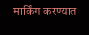मार्किंग करण्यात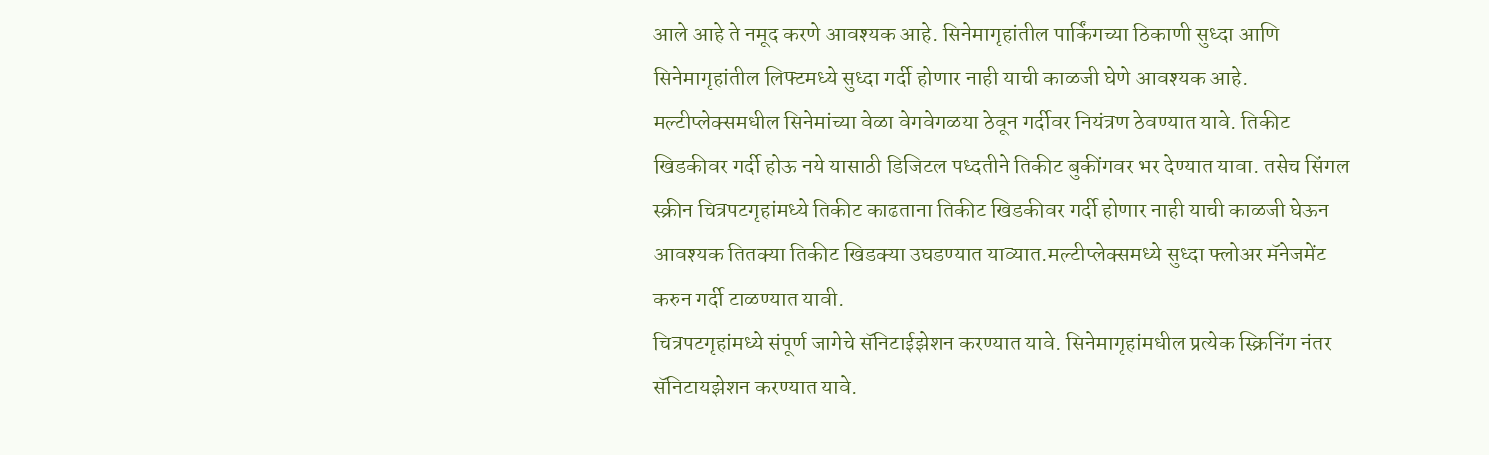आले आहे ते नमूद करणे आवश्यक आहे. सिनेमागृहांतील पार्किंगच्या ठिकाणी सुध्दा आणि सिनेमागृहांतील लिफ्टमध्ये सुध्दा गर्दी होणार नाही याची काळजी घेणे आवश्यक आहे. मल्टीप्लेक्समधील सिनेमांच्या वेळा वेगवेगळया ठेवून गर्दीवर नियंत्रण ठेवण्यात यावे. तिकीट खिडकीवर गर्दी होऊ नये यासाठी डिजिटल पध्दतीने तिकीट बुकींगवर भर देण्यात यावा. तसेच सिंगल स्क्रीन चित्रपटगृहांमध्ये तिकीट काढताना तिकीट खिडकीवर गर्दी होणार नाही याची काळजी घेऊन आवश्यक तितक्या तिकीट खिडक्या उघडण्यात याव्यात.मल्टीप्लेक्समध्ये सुध्दा फ्लोअर मॅनेजमेंट करुन गर्दी टाळण्यात यावी.
चित्रपटगृहांमध्ये संपूर्ण जागेचे सॅनिटाईझेशन करण्यात यावे. सिनेमागृहांमधील प्रत्येक स्क्रिनिंग नंतर सॅनिटायझेशन करण्यात यावे.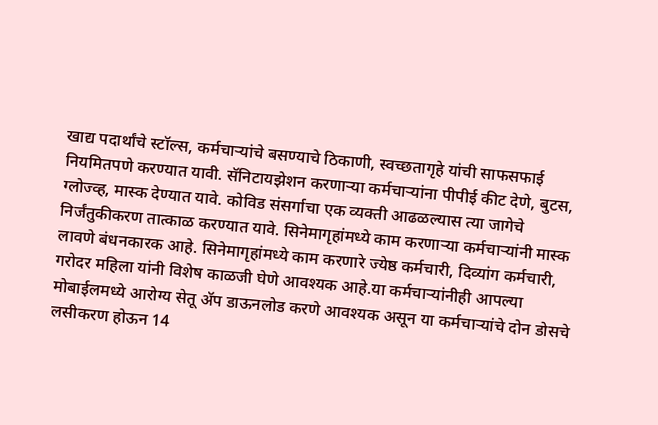खाद्य पदार्थांचे स्टॉल्स, कर्मचाऱ्यांचे बसण्याचे ठिकाणी, स्वच्छतागृहे यांची साफसफाई नियमितपणे करण्यात यावी. सॅनिटायझेशन करणाऱ्या कर्मचाऱ्यांना पीपीई कीट देणे, बुटस, ग्लोज्व्ह, मास्क देण्यात यावे. कोविड संसर्गाचा एक व्यक्ती आढळल्यास त्या जागेचे निर्जंतुकीकरण तात्काळ करण्यात यावे. सिनेमागृहांमध्ये काम करणाऱ्या कर्मचाऱ्यांनी मास्क लावणे बंधनकारक आहे. सिनेमागृहांमध्ये काम करणारे ज्येष्ठ कर्मचारी, दिव्यांग कर्मचारी, गरोदर महिला यांनी विशेष काळजी घेणे आवश्यक आहे.या कर्मचाऱ्यांनीही आपल्या मोबाईलमध्ये आरोग्य सेतू ॲप डाऊनलोड करणे आवश्यक असून या कर्मचाऱ्यांचे दोन डोसचे लसीकरण होऊन 14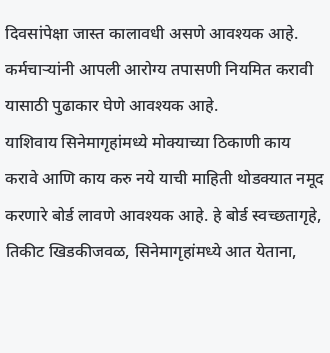दिवसांपेक्षा जास्त कालावधी असणे आवश्यक आहे. कर्मचाऱ्यांनी आपली आरोग्य तपासणी नियमित करावी यासाठी पुढाकार घेणे आवश्यक आहे.
याशिवाय सिनेमागृहांमध्ये मोक्याच्या ठिकाणी काय करावे आणि काय करु नये याची माहिती थोडक्यात नमूद करणारे बोर्ड लावणे आवश्यक आहे. हे बोर्ड स्वच्छतागृहे, तिकीट खिडकीजवळ, सिनेमागृहांमध्ये आत येताना,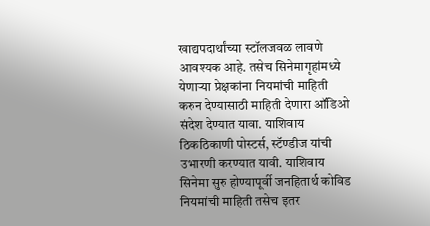खाद्यपदार्थांच्या स्टॉलजवळ लावणे आवश्यक आहे. तसेच सिनेमागृहांमध्ये येणाऱ्या प्रेक्षकांना नियमांची माहिती करुन देण्यासाठी माहिती देणारा ऑडिओ संदेश देण्यात यावा. याशिवाय ठिकठिकाणी पोस्टर्स, स्टॅण्डीज यांची उभारणी करण्यात यावी. याशिवाय सिनेमा सुरु होण्यापूर्वी जनहितार्थ कोविड नियमांची माहिती तसेच इतर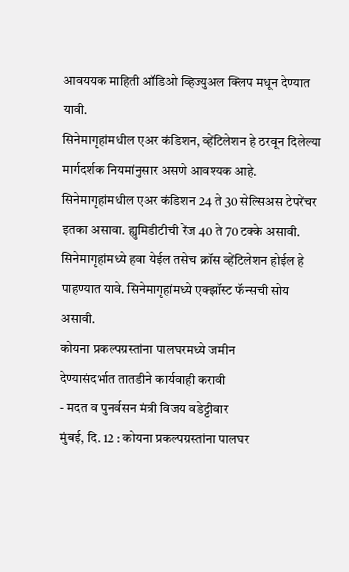आवययक माहिती ऑडिओ व्हिज्युअल क्लिप मधून देण्यात यावी.
सिनेमागृहांमधील एअर कंडिशन, व्हेंटिलेशन हे ठरवून दिलेल्या मार्गदर्शक नियमांनुसार असणे आवश्यक आहे. सिनेमागृहांमधील एअर कंडिशन 24 ते 30 सेल्सिअस टेपरेंचर इतका असावा. ह्युमिडीटीची रेंज 40 ते 70 टक्के असावी. सिनेमागृहांमध्ये हवा येईल तसेच क्रॉस व्हेंटिलेशन होईल हे पाहण्यात यावे. सिनेमागृहांमध्ये एक्झॉस्ट फॅन्सची सोय असावी.
कोयना प्रकल्पग्रस्तांना पालघरमध्ये जमीन
देण्यासंदर्भात तातडीने कार्यवाही करावी
- मदत व पुनर्वसन मंत्री विजय वडेट्टीवार
मुंबई, दि. 12 : कोयना प्रकल्पग्रस्तांना पालघर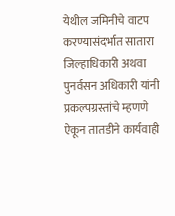येथील जमिनीचे वाटप करण्यासंदर्भात सातारा जिल्हाधिकारी अथवा पुनर्वसन अधिकारी यांनी प्रकल्पग्रस्तांचे म्हणणे ऐकून तातडीने कार्यवाही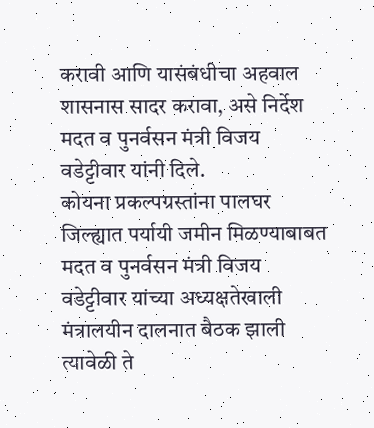करावी आणि यासंबंधीचा अहवाल शासनास सादर करावा, असे निर्देश मदत व पुनर्वसन मंत्री विजय वडेट्टीवार यांनी दिले.
कोयना प्रकल्पग्रस्तांना पालघर जिल्ह्यात पर्यायी जमीन मिळण्याबाबत मदत व पुनर्वसन मंत्री विजय वडेट्टीवार यांच्या अध्यक्षतेखाली मंत्रालयीन दालनात बैठक झाली त्यावेळी ते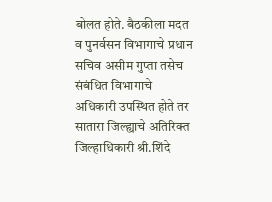बोलत होते. बैठकीला मदत व पुनर्वसन विभागाचे प्रधान सचिव असीम गुप्ता तसेच संबंधित विभागाचे अधिकारी उपस्थित होते तर सातारा जिल्ह्याचे अतिरिक्त जिल्हाधिकारी श्री.शिंदे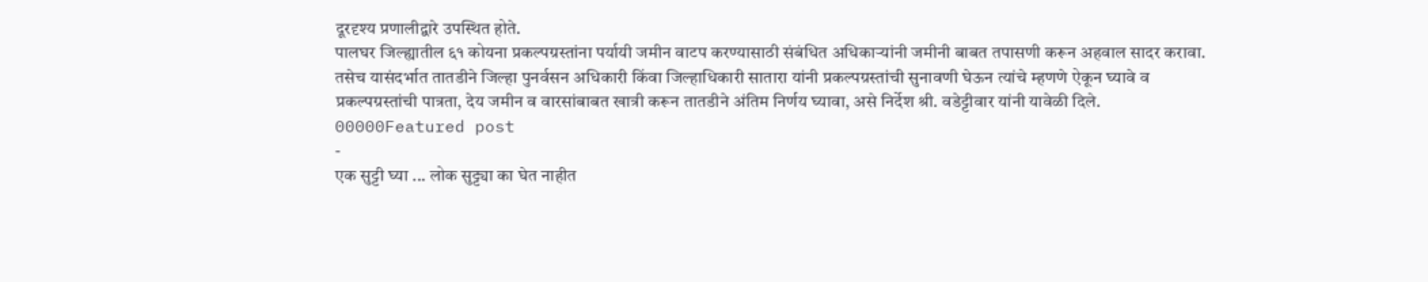दूरदृश्य प्रणालीद्वारे उपस्थित होते.
पालघर जिल्ह्यातील ६१ कोयना प्रकल्पग्रस्तांना पर्यायी जमीन वाटप करण्यासाठी संबंधित अधिकाऱ्यांनी जमीनी बाबत तपासणी करून अहवाल सादर करावा. तसेच यासंदर्भात तातडीने जिल्हा पुनर्वसन अधिकारी किंवा जिल्हाधिकारी सातारा यांनी प्रकल्पग्रस्तांची सुनावणी घेऊन त्यांचे म्हणणे ऐकून घ्यावे व प्रकल्पग्रस्तांची पात्रता, देय जमीन व वारसांबाबत खात्री करून तातडीने अंतिम निर्णय घ्यावा, असे निर्देश श्री. वडेट्टीवार यांनी यावेळी दिले.
00000Featured post
-
एक सुट्टी घ्या ... लोक सुट्ट्या का घेत नाहीत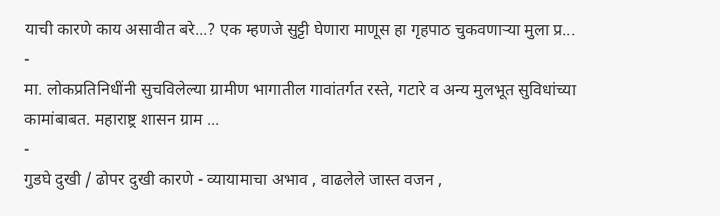याची कारणे काय असावीत बरे...? एक म्हणजे सुट्टी घेणारा माणूस हा गृहपाठ चुकवणाऱ्या मुला प्र...
-
मा. लोकप्रतिनिधींनी सुचविलेल्या ग्रामीण भागातील गावांतर्गत रस्ते, गटारे व अन्य मुलभूत सुविधांच्या कामांबाबत. महाराष्ट्र शासन ग्राम ...
-
गुडघे दुखी / ढोपर दुखी कारणे - व्यायामाचा अभाव , वाढलेले जास्त वजन ,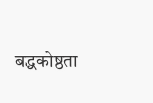बद्धकोष्ठता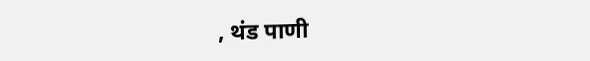, थंड पाणी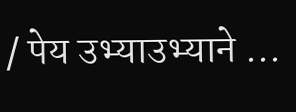/ पेय उभ्याउभ्याने ...